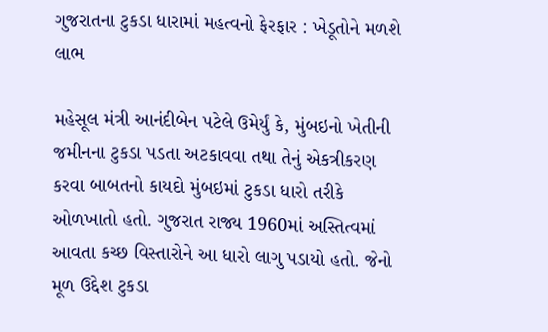ગુજરાતના ટુકડા ધારામાં મહત્વનો ફેરફાર : ખેડૂતોને મળશે લાભ

મહેસૂલ મંત્રી આનંદીબેન પટેલે ઉમેર્યું કે, મુંબઇનો ખેતીની જમીનના ટુકડા પડતા અટકાવવા તથા તેનું એકત્રીકરણ કરવા બાબતનો કાયદો મુંબઇમાં ટુકડા ધારો તરીકે ઓળખાતો હતો. ગુજરાત રાજ્ય 1960માં અસ્તિત્વમાં આવતા કચ્છ વિસ્તારોને આ ધારો લાગુ પડાયો હતો. જેનો મૂળ ઉદ્દેશ ટુકડા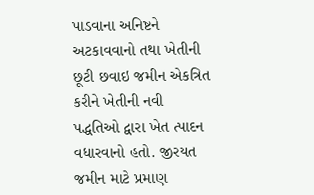પાડવાના અનિષ્ટને અટકાવવાનો તથા ખેતીની છૂટી છવાઇ જમીન એકત્રિત કરીને ખેતીની નવી પદ્ધતિઓ દ્વારા ખેત ત્પાદન વધારવાનો હતો. જીરયત જમીન માટે પ્રમાણ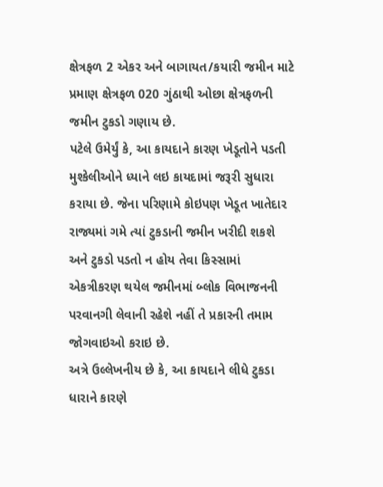ક્ષેત્રફળ 2 એકર અને બાગાયત/કયારી જમીન માટે પ્રમાણ ક્ષેત્રફળ 020 ગુંઠાથી ઓછા ક્ષેત્રફળની જમીન ટુકડો ગણાય છે.
પટેલે ઉમેર્યું કે, આ કાયદાને કારણ ખેડૂતોને પડતી મુશ્કેલીઓને ધ્યાને લઇ કાયદામાં જરૂરી સુધારા કરાયા છે. જેના પરિણામે કોઇપણ ખેડૂત ખાતેદાર રાજ્યમાં ગમે ત્યાં ટુકડાની જમીન ખરીદી શકશે અને ટુકડો પડતો ન હોય તેવા કિસ્સામાં એકત્રીકરણ થયેલ જમીનમાં બ્લોક વિભાજનની પરવાનગી લેવાની રહેશે નહીં તે પ્રકારની તમામ જોગવાઇઓ કરાઇ છે.
અત્રે ઉલ્લેખનીય છે કે, આ કાયદાને લીધે ટુકડા ધારાને કારણે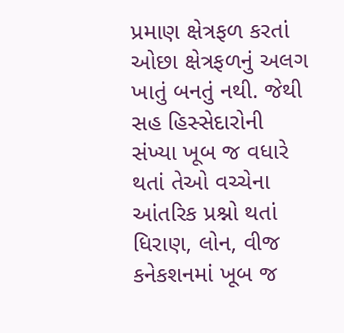પ્રમાણ ક્ષેત્રફળ કરતાં ઓછા ક્ષેત્રફળનું અલગ ખાતું બનતું નથી. જેથી સહ હિસ્સેદારોની સંખ્યા ખૂબ જ વધારે થતાં તેઓ વચ્ચેના આંતરિક પ્રશ્નો થતાં ધિરાણ, લોન, વીજ કનેકશનમાં ખૂબ જ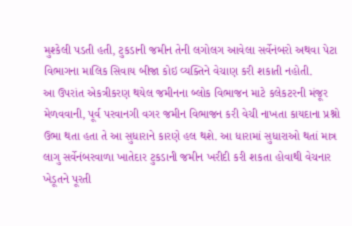મુશ્કેલી પડતી હતી, ટુકડાની જમીન તેની લગોલગ આવેલા સર્વેનંબરો અથવા પેટા વિભાગના માલિક સિવાય બીજા કોઇ વ્યક્તિને વેચાણ કરી શકાતી નહોતી.
આ ઉપરાંત એકત્રીકરણ થયેલ જમીનના બ્લોક વિભાજન માટે કલેકટરની મંજૂર મેળવવાની, પૂર્વ પરવાનગી વગર જમીન વિભાજન કરી વેચી નાખતા કાયદાના પ્રશ્નો ઉભા થતા હતા તે આ સુધારાને કારણે હલ થશે. આ ધારામાં સુધારાઓ થતાં માત્ર લાગુ સર્વેનંબરવાળા ખાતેદાર ટુકડાની જમીન ખરીદી કરી શકતા હોવાથી વેચનાર ખેડૂતને પૂરતી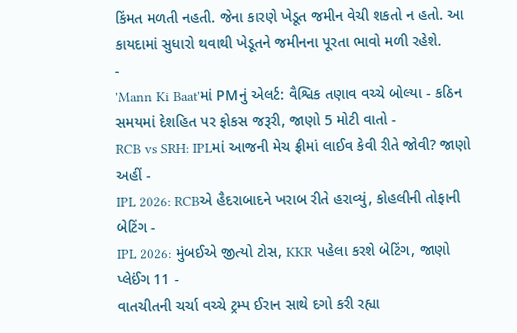કિંમત મળતી નહતી. જેના કારણે ખેડૂત જમીન વેચી શકતો ન હતો. આ કાયદામાં સુધારો થવાથી ખેડૂતને જમીનના પૂરતા ભાવો મળી રહેશે.
-
'Mann Ki Baat'માં PMનું એલર્ટ: વૈશ્વિક તણાવ વચ્ચે બોલ્યા - કઠિન સમયમાં દેશહિત પર ફોકસ જરૂરી, જાણો 5 મોટી વાતો -
RCB vs SRH: IPLમાં આજની મેચ ફ્રીમાં લાઈવ કેવી રીતે જોવી? જાણો અહીં -
IPL 2026: RCBએ હૈદરાબાદને ખરાબ રીતે હરાવ્યું, કોહલીની તોફાની બેટિંગ -
IPL 2026: મુંબઈએ જીત્યો ટોસ, KKR પહેલા કરશે બેટિંગ, જાણો પ્લેઈંગ 11 -
વાતચીતની ચર્ચા વચ્ચે ટ્રમ્પ ઈરાન સાથે દગો કરી રહ્યા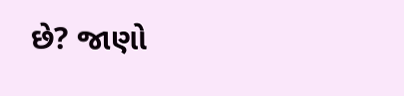છે? જાણો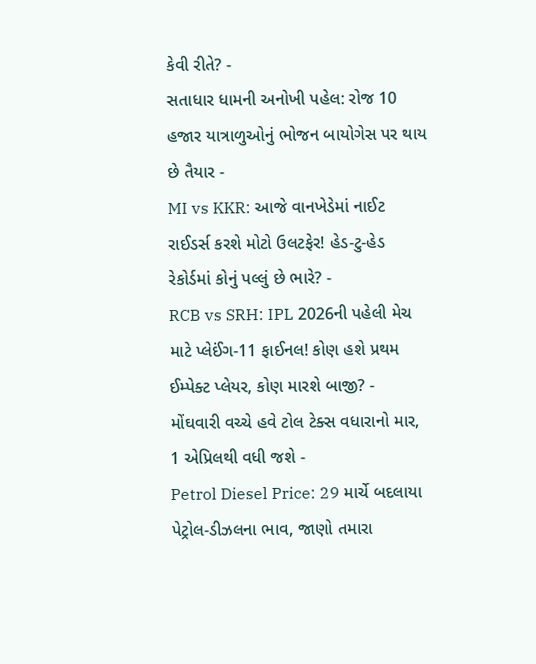કેવી રીતે? -
સતાધાર ધામની અનોખી પહેલ: રોજ 10 હજાર યાત્રાળુઓનું ભોજન બાયોગેસ પર થાય છે તૈયાર -
MI vs KKR: આજે વાનખેડેમાં નાઈટ રાઈડર્સ કરશે મોટો ઉલટફેર! હેડ-ટુ-હેડ રેકોર્ડમાં કોનું પલ્લું છે ભારે? -
RCB vs SRH: IPL 2026ની પહેલી મેચ માટે પ્લેઈંગ-11 ફાઈનલ! કોણ હશે પ્રથમ ઈમ્પેક્ટ પ્લેયર, કોણ મારશે બાજી? -
મોંઘવારી વચ્ચે હવે ટોલ ટેક્સ વધારાનો માર, 1 એપ્રિલથી વધી જશે -
Petrol Diesel Price: 29 માર્ચે બદલાયા પેટ્રોલ-ડીઝલના ભાવ, જાણો તમારા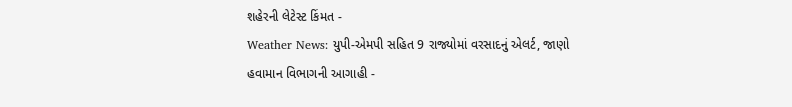શહેરની લેટેસ્ટ કિંમત -
Weather News: યુપી-એમપી સહિત 9 રાજ્યોમાં વરસાદનું એલર્ટ, જાણો હવામાન વિભાગની આગાહી -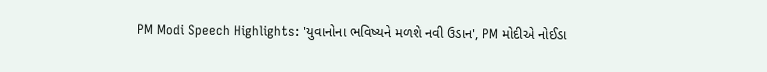PM Modi Speech Highlights: 'યુવાનોના ભવિષ્યને મળશે નવી ઉડાન', PM મોદીએ નોઈડા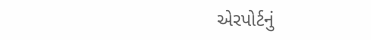એરપોર્ટનું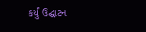કર્યું ઉદ્ઘાટન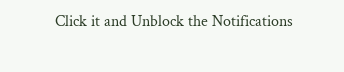Click it and Unblock the Notifications